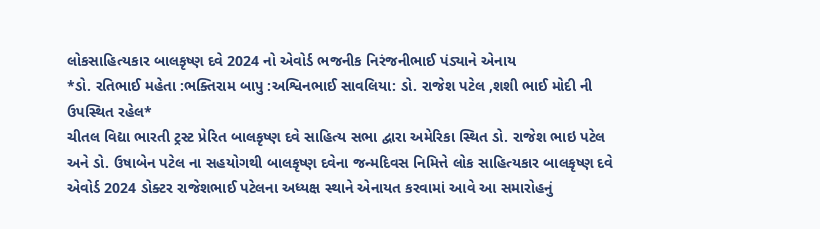લોકસાહિત્યકાર બાલકૃષ્ણ દવે 2024 નો એવોર્ડ ભજનીક નિરંજનીભાઈ પંડ્યાને એનાય
*ડો. રતિભાઈ મહેતા :ભક્તિરામ બાપુ :અશ્વિનભાઈ સાવલિયા: ડો. રાજેશ પટેલ ,શશી ભાઈ મોદી ની ઉપસ્થિત રહેલ*
ચીતલ વિદ્યા ભારતી ટ્રસ્ટ પ્રેરિત બાલકૃષ્ણ દવે સાહિત્ય સભા દ્વારા અમેરિકા સ્થિત ડો. રાજેશ ભાઇ પટેલ અને ડો. ઉષાબેન પટેલ ના સહયોગથી બાલકૃષ્ણ દવેના જન્મદિવસ નિમિત્તે લોક સાહિત્યકાર બાલકૃષ્ણ દવે એવોર્ડ 2024 ડોક્ટર રાજેશભાઈ પટેલના અધ્યક્ષ સ્થાને એનાયત કરવામાં આવે આ સમારોહનું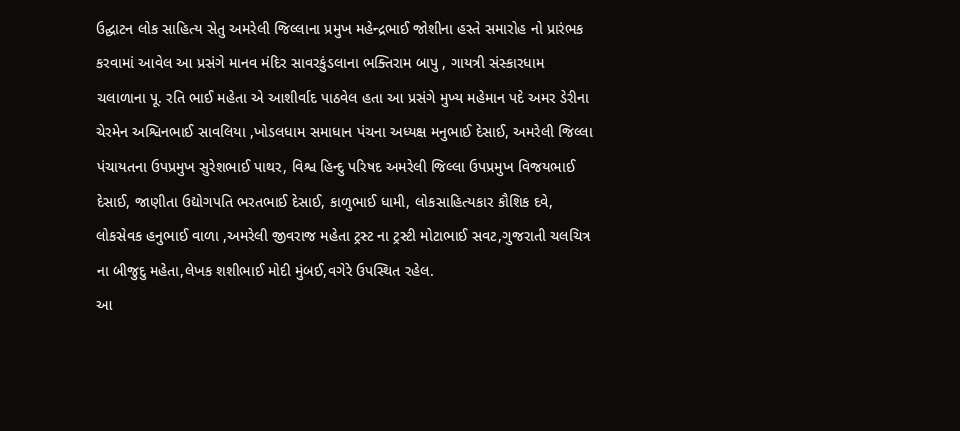ઉદ્ઘાટન લોક સાહિત્ય સેતુ અમરેલી જિલ્લાના પ્રમુખ મહેન્દ્રભાઈ જોશીના હસ્તે સમારોહ નો પ્રારંભક કરવામાં આવેલ આ પ્રસંગે માનવ મંદિર સાવરકુંડલાના ભક્તિરામ બાપુ , ગાયત્રી સંસ્કારધામ ચલાળાના પૂ. રતિ ભાઈ મહેતા એ આશીર્વાદ પાઠવેલ હતા આ પ્રસંગે મુખ્ય મહેમાન પદે અમર ડેરીના ચેરમેન અશ્વિનભાઈ સાવલિયા ,ખોડલધામ સમાધાન પંચના અધ્યક્ષ મનુભાઈ દેસાઈ, અમરેલી જિલ્લા પંચાયતના ઉપપ્રમુખ સુરેશભાઈ પાથર, વિશ્વ હિન્દુ પરિષદ અમરેલી જિલ્લા ઉપપ્રમુખ વિજયભાઈ દેસાઈ, જાણીતા ઉદ્યોગપતિ ભરતભાઈ દેસાઈ, કાળુભાઈ ધામી, લોકસાહિત્યકાર કૌશિક દવે, લોકસેવક હનુભાઈ વાળા ,અમરેલી જીવરાજ મહેતા ટ્રસ્ટ ના ટ્રસ્ટી મોટાભાઈ સવટ,ગુજરાતી ચલચિત્ર ના બીજુદુ મહેતા,લેખક શશીભાઈ મોદી મુંબઈ,વગેરે ઉપસ્થિત રહેલ.
આ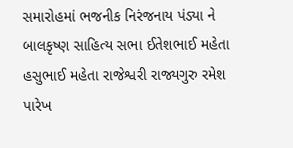સમારોહમાં ભજનીક નિરંજનાય પંડ્યા ને બાલકૃષ્ણ સાહિત્ય સભા ઈતેશભાઈ મહેતા હસુભાઈ મહેતા રાજેશ્વરી રાજ્યગુરુ રમેશ પારેખ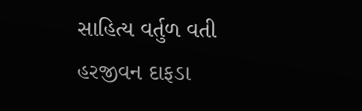સાહિત્ય વર્તુળ વતી હરજીવન દાફડા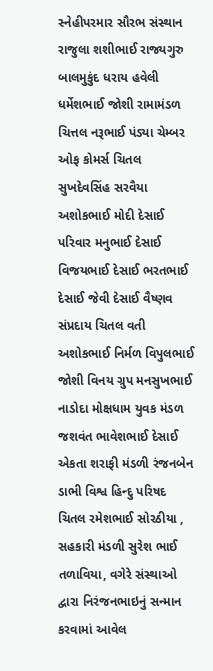સ્નેહીપરમાર સૌરભ સંસ્થાન રાજુલા શશીભાઈ રાજ્યગુરુ બાલમુકુંદ ધરાય હવેલી ધર્મેશભાઈ જોશી રામામંડળ ચિત્તલ નરૂભાઈ પંડ્યા ચેમ્બર ઓફ કોમર્સ ચિતલ સુખદેવસિંહ સરવૈયા અશોકભાઈ મોદી દેસાઈ પરિવાર મનુભાઈ દેસાઈ વિજયભાઈ દેસાઈ ભરતભાઈ દેસાઈ જેવી દેસાઈ વૈષ્ણવ સંપ્રદાય ચિતલ વતી અશોકભાઈ નિર્મળ વિપુલભાઈ જોશી વિનય ગ્રુપ મનસુખભાઈ નાડોદા મોક્ષધામ યુવક મંડળ જશવંત ભાવેશભાઈ દેસાઈ એકતા શરાફી મંડળી રંજનબેન ડાભી વિશ્વ હિન્દુ પરિષદ ચિતલ રમેશભાઈ સોરઠીયા , સહકારી મંડળી સુરેશ ભાઈ તળાવિયા, વગેરે સંસ્થાઓ દ્વારા નિરંજનભાઇનું સન્માન કરવામાં આવેલ